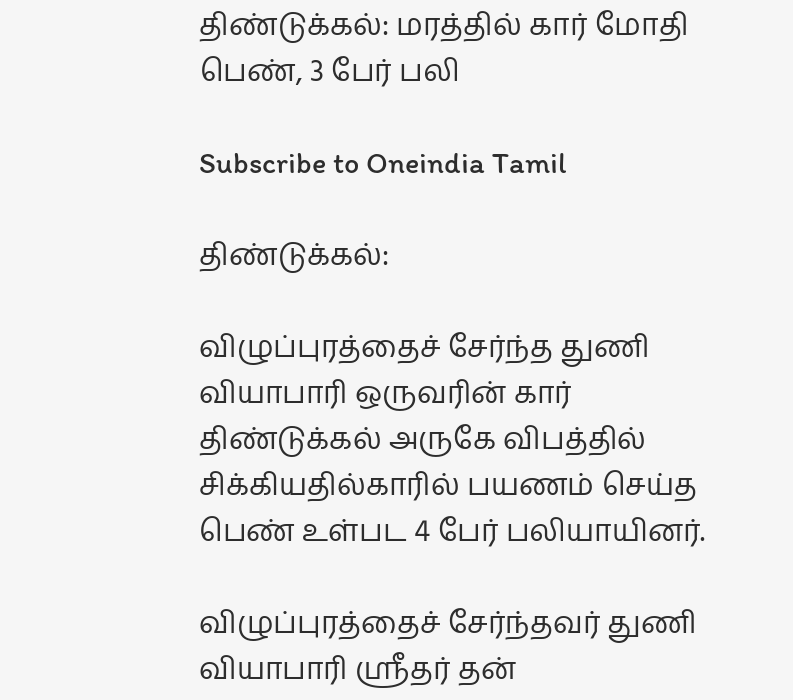திண்டுக்கல்: மரத்தில் கார் மோதி பெண், 3 பேர் பலி

Subscribe to Oneindia Tamil

திண்டுக்கல்:

விழுப்புரத்தைச் சேர்ந்த துணி வியாபாரி ஒருவரின் கார் திண்டுக்கல் அருகே விபத்தில் சிக்கியதில்காரில் பயணம் செய்த பெண் உள்பட 4 பேர் பலியாயினர்.

விழுப்புரத்தைச் சேர்ந்தவர் துணி வியாபாரி ஸ்ரீதர் தன்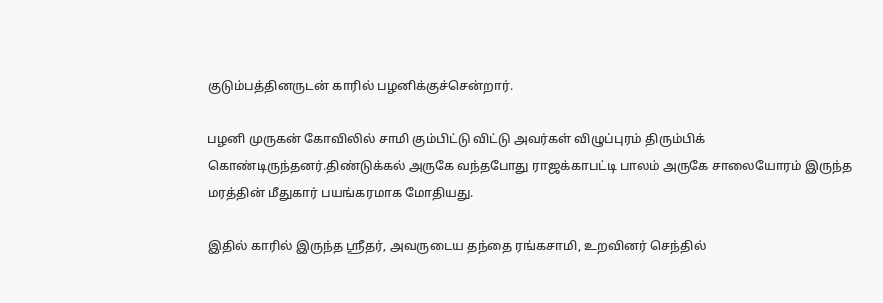குடும்பத்தினருடன் காரில் பழனிக்குச்சென்றார்.

பழனி முருகன் கோவிலில் சாமி கும்பிட்டு விட்டு அவர்கள் விழுப்புரம் திரும்பிக் கொண்டிருந்தனர்.திண்டுக்கல் அருகே வந்தபோது ராஜக்காபட்டி பாலம் அருகே சாலையோரம் இருந்த மரத்தின் மீதுகார் பயங்கரமாக மோதியது.

இதில் காரில் இருந்த ஸ்ரீதர், அவருடைய தந்தை ரங்கசாமி, உறவினர் செந்தில்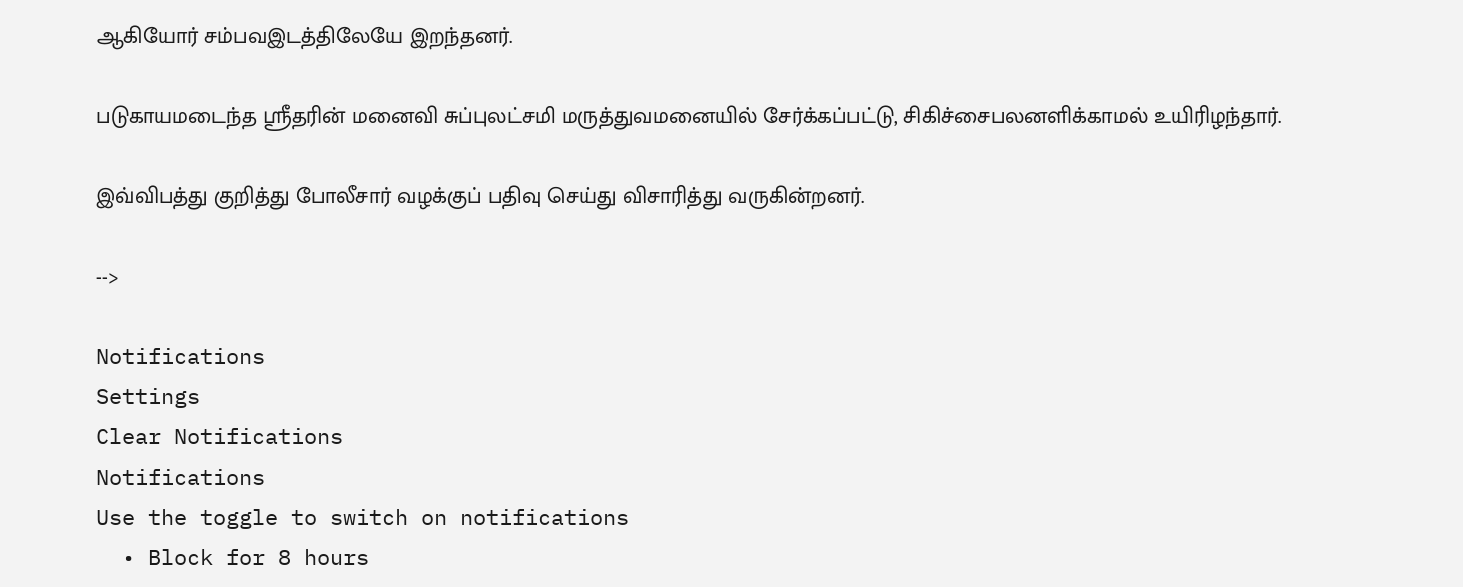ஆகியோர் சம்பவஇடத்திலேயே இறந்தனர்.

படுகாயமடைந்த ஸ்ரீதரின் மனைவி சுப்புலட்சமி மருத்துவமனையில் சேர்க்கப்பட்டு, சிகிச்சைபலனளிக்காமல் உயிரிழந்தார்.

இவ்விபத்து குறித்து போலீசார் வழக்குப் பதிவு செய்து விசாரித்து வருகின்றனர்.

-->

Notifications
Settings
Clear Notifications
Notifications
Use the toggle to switch on notifications
  • Block for 8 hours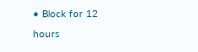• Block for 12 hours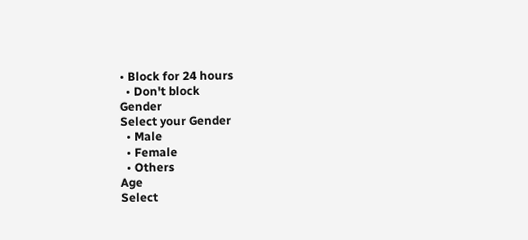• Block for 24 hours
  • Don't block
Gender
Select your Gender
  • Male
  • Female
  • Others
Age
Select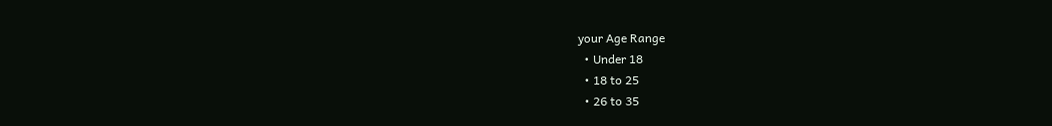your Age Range
  • Under 18
  • 18 to 25
  • 26 to 35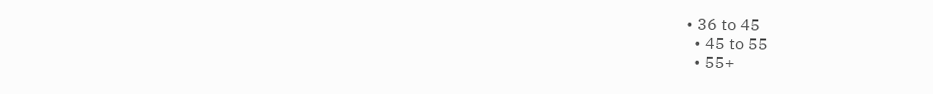• 36 to 45
  • 45 to 55
  • 55+